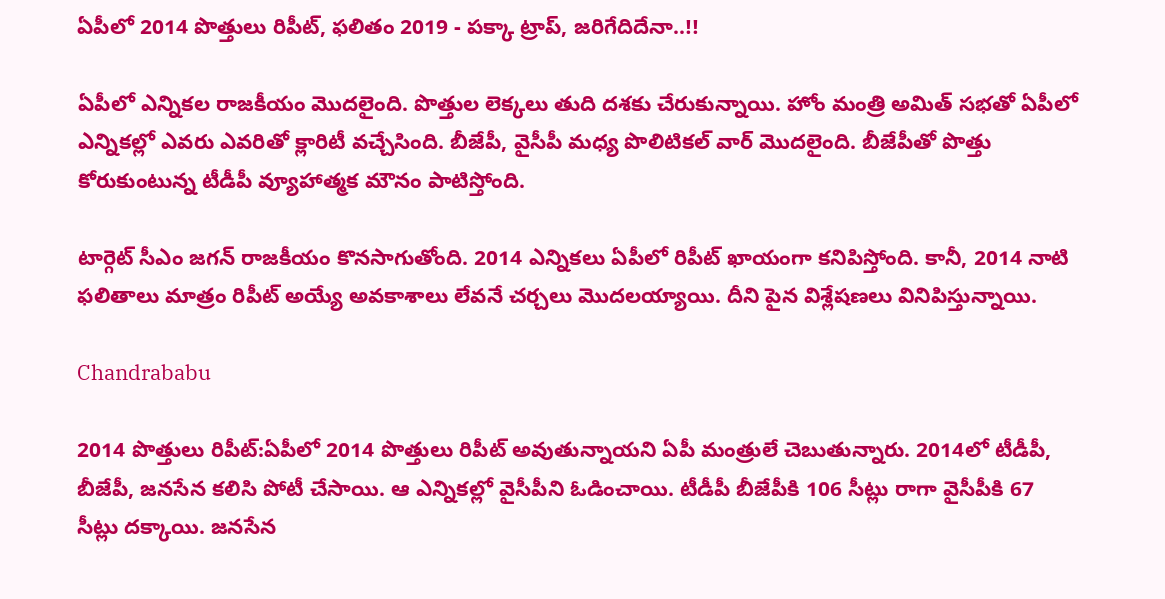ఏపీలో 2014 పొత్తులు రిపీట్, ఫలితం 2019 - పక్కా ట్రాప్, జరిగేదిదేనా..!!

ఏపీలో ఎన్నికల రాజకీయం మొదలైంది. పొత్తుల లెక్కలు తుది దశకు చేరుకున్నాయి. హోం మంత్రి అమిత్ సభతో ఏపీలో ఎన్నికల్లో ఎవరు ఎవరితో క్లారిటీ వచ్చేసింది. బీజేపీ, వైసీపీ మధ్య పొలిటికల్ వార్ మొదలైంది. బీజేపీతో పొత్తు కోరుకుంటున్న టీడీపీ వ్యూహాత్మక మౌనం పాటిస్తోంది.

టార్గెట్ సీఎం జగన్ రాజకీయం కొనసాగుతోంది. 2014 ఎన్నికలు ఏపీలో రిపీట్ ఖాయంగా కనిపిస్తోంది. కానీ, 2014 నాటి ఫలితాలు మాత్రం రిపీట్ అయ్యే అవకాశాలు లేవనే చర్చలు మొదలయ్యాయి. దీని పైన విశ్లేషణలు వినిపిస్తున్నాయి.

Chandrababu

2014 పొత్తులు రిపీట్:ఏపీలో 2014 పొత్తులు రిపీట్ అవుతున్నాయని ఏపీ మంత్రులే చెబుతున్నారు. 2014లో టీడీపీ, బీజేపీ, జనసేన కలిసి పోటీ చేసాయి. ఆ ఎన్నికల్లో వైసీపీని ఓడించాయి. టీడీపీ బీజేపీకి 106 సీట్లు రాగా వైసీపీకి 67 సీట్లు దక్కాయి. జనసేన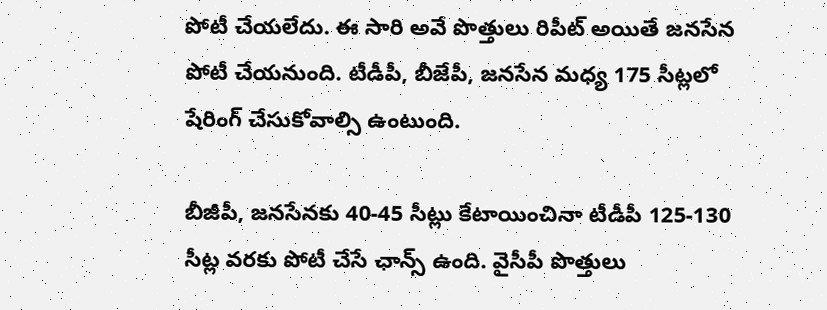పోటీ చేయలేదు. ఈ సారి అవే పొత్తులు రిపీట్ అయితే జనసేన పోటీ చేయనుంది. టీడీపీ, బీజేపీ, జనసేన మధ్య 175 సీట్లలో షేరింగ్ చేసుకోవాల్సి ఉంటుంది.

బీజీపీ, జనసేనకు 40-45 సీట్లు కేటాయించినా టీడీపీ 125-130 సీట్ల వరకు పోటీ చేసే ఛాన్స్ ఉంది. వైసీపీ పొత్తులు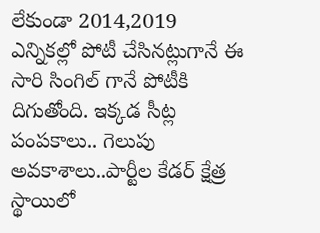లేకుండా 2014,2019 ఎన్నికల్లో పోటీ చేసినట్లుగానే ఈ సారి సింగిల్ గానే పోటీకి దిగుతోంది. ఇక్కడ సీట్ల పంపకాలు.. గెలుపు అవకాశాలు..పార్టీల కేడర్ క్షేత్ర స్థాయిలో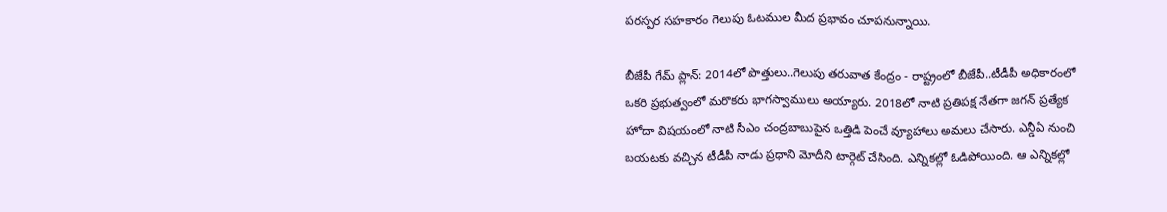పరస్పర సహకారం గెలుపు ఓటముల మీద ప్రభావం చూపనున్నాయి.

బీజేపీ గేమ్ ప్లాన్: 2014లో పొత్తులు..గెలుపు తరువాత కేంద్రం - రాష్ట్రంలో బీజేపీ..టీడీపీ అధికారంలో ఒకరి ప్రభుత్వంలో మరొకరు భాగస్వాములు అయ్యారు. 2018లో నాటి ప్రతిపక్ష నేతగా జగన్ ప్రత్యేక హోదా విషయంలో నాటి సీఎం చంద్రబాబుపైన ఒత్తిడి పెంచే వ్యూహాలు అమలు చేసారు. ఎన్డీఏ నుంచి బయటకు వచ్చిన టీడీపీ నాడు ప్రధాని మోదీని టార్గెట్ చేసింది. ఎన్నికల్లో ఓడిపోయింది. ఆ ఎన్నికల్లో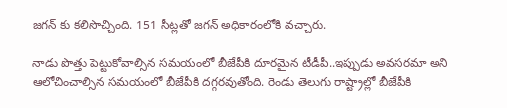జగన్ కు కలిసొచ్చింది. 151 సీట్లతో జగన్ అధికారంలోకి వచ్చారు.

నాడు పొత్తు పెట్టుకోవాల్సిన సమయంలో బీజేపీకి దూరమైన టీడీపీ..ఇప్పుడు అవసరమా అని ఆలోచించాల్సిన సమయంలో బీజేపీకి దగ్గరవుతోంది. రెండు తెలుగు రాష్ట్రాల్లో బీజేపీకి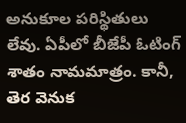అనుకూల పరిస్థితులు లేవు. ఏపీలో బీజేపీ ఓటింగ్ శాతం నామమాత్రం. కానీ, తెర వెనుక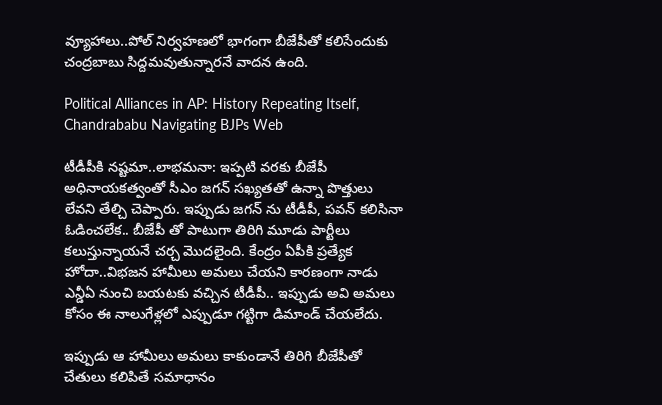వ్యూహాలు..పోల్ నిర్వహణలో భాగంగా బీజేపీతో కలిసేందుకు చంద్రబాబు సిద్దమవుతున్నారనే వాదన ఉంది.

Political Alliances in AP: History Repeating Itself, Chandrababu Navigating BJPs Web

టీడీపీకి నష్టమా..లాభమనా: ఇప్పటి వరకు బీజేపీ అధినాయకత్వంతో సీఎం జగన్ సఖ్యతతో ఉన్నా పొత్తులు లేవని తేల్చి చెప్పారు. ఇప్పుడు జగన్ ను టీడీపీ, పవన్ కలిసినా ఓడించలేక.. బీజేపీ తో పాటుగా తిరిగి మూడు పార్టీలు కలుస్తున్నాయనే చర్చ మొదలైంది. కేంద్రం ఏపీకి ప్రత్యేక హోదా..విభజన హామీలు అమలు చేయని కారణంగా నాడు ఎన్డీఏ నుంచి బయటకు వచ్చిన టీడీపీ.. ఇప్పుడు అవి అమలు కోసం ఈ నాలుగేళ్లలో ఎప్పుడూ గట్టిగా డిమాండ్ చేయలేదు.

ఇప్పుడు ఆ హామీలు అమలు కాకుండానే తిరిగి బీజేపీతో చేతులు కలిపితే సమాధానం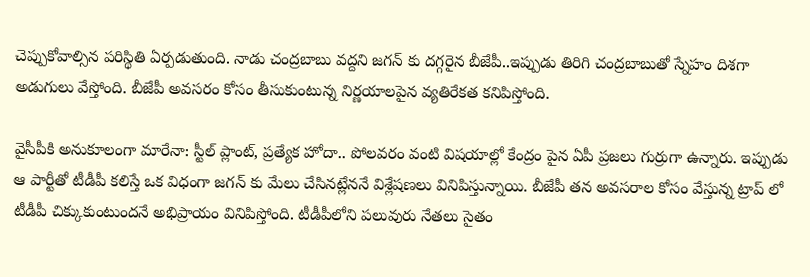చెప్పుకోవాల్సిన పరిస్థితి ఏర్పడుతుంది. నాడు చంద్రబాబు వద్దని జగన్ కు దగ్గరైన బీజేపీ..ఇప్పుడు తిరిగి చంద్రబాబుతో స్నేహం దిశగా అడుగులు వేస్తోంది. బీజేపీ అవసరం కోసం తీసుకుంటున్న నిర్ణయాలపైన వ్యతిరేకత కనిపిస్తోంది.

వైసీపీకి అనుకూలంగా మారేనా: స్టీల్ ప్లాంట్, ప్రత్యేక హోదా.. పోలవరం వంటి విషయాల్లో కేంద్రం పైన ఏపీ ప్రజలు గుర్రుగా ఉన్నారు. ఇప్పుడు ఆ పార్టీతో టీడీపీ కలిస్తే ఒక విధంగా జగన్ కు మేలు చేసినట్లేననే విశ్లేషణలు వినిపిస్తున్నాయి. బీజేపీ తన అవసరాల కోసం వేస్తున్న ట్రాప్ లో టీడీపీ చిక్కుకుంటుందనే అభిప్రాయం వినిపిస్తోంది. టీడీపీలోని పలువురు నేతలు సైతం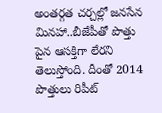అంతర్గత చర్చల్లో జనసేన మినహా..బీజేపీతో పొత్తు పైన ఆసక్తిగా లేరని తెలుస్తోంది. దీంతో 2014 పొత్తులు రిపీట్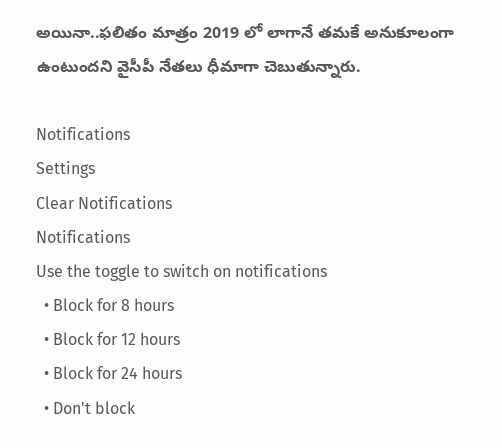అయినా..ఫలితం మాత్రం 2019 లో లాగానే తమకే అనుకూలంగా ఉంటుందని వైసీపీ నేతలు ధీమాగా చెబుతున్నారు.

Notifications
Settings
Clear Notifications
Notifications
Use the toggle to switch on notifications
  • Block for 8 hours
  • Block for 12 hours
  • Block for 24 hours
  • Don't block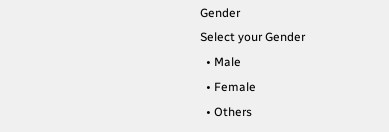Gender
Select your Gender
  • Male
  • Female
  • Others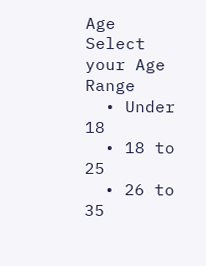Age
Select your Age Range
  • Under 18
  • 18 to 25
  • 26 to 35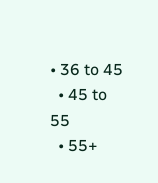• 36 to 45
  • 45 to 55
  • 55+